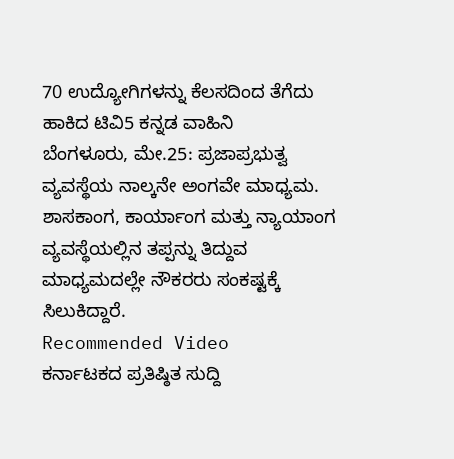70 ಉದ್ಯೋಗಿಗಳನ್ನು ಕೆಲಸದಿಂದ ತೆಗೆದು ಹಾಕಿದ ಟಿವಿ5 ಕನ್ನಡ ವಾಹಿನಿ
ಬೆಂಗಳೂರು, ಮೇ.25: ಪ್ರಜಾಪ್ರಭುತ್ವ ವ್ಯವಸ್ಥೆಯ ನಾಲ್ಕನೇ ಅಂಗವೇ ಮಾಧ್ಯಮ. ಶಾಸಕಾಂಗ, ಕಾರ್ಯಾಂಗ ಮತ್ತು ನ್ಯಾಯಾಂಗ ವ್ಯವಸ್ಥೆಯಲ್ಲಿನ ತಪ್ಪನ್ನು ತಿದ್ದುವ ಮಾಧ್ಯಮದಲ್ಲೇ ನೌಕರರು ಸಂಕಷ್ಟಕ್ಕೆ ಸಿಲುಕಿದ್ದಾರೆ.
Recommended Video
ಕರ್ನಾಟಕದ ಪ್ರತಿಷ್ಠಿತ ಸುದ್ದಿ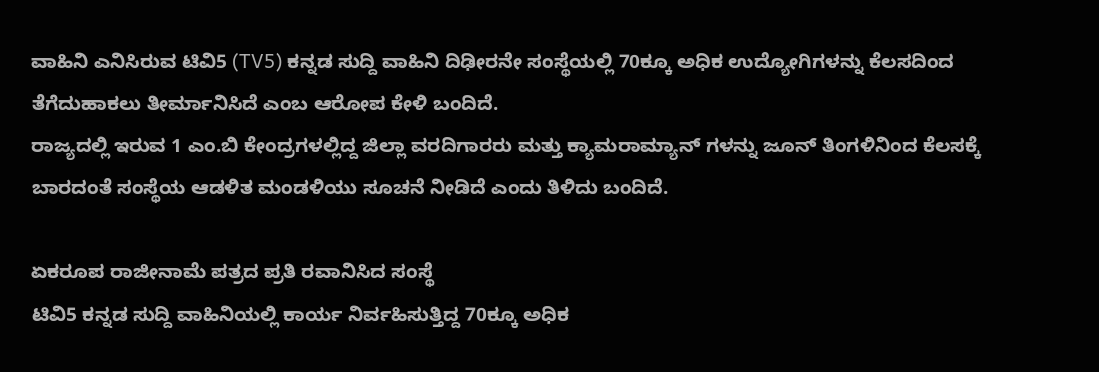ವಾಹಿನಿ ಎನಿಸಿರುವ ಟಿವಿ5 (TV5) ಕನ್ನಡ ಸುದ್ದಿ ವಾಹಿನಿ ದಿಢೀರನೇ ಸಂಸ್ಥೆಯಲ್ಲಿ 70ಕ್ಕೂ ಅಧಿಕ ಉದ್ಯೋಗಿಗಳನ್ನು ಕೆಲಸದಿಂದ ತೆಗೆದುಹಾಕಲು ತೀರ್ಮಾನಿಸಿದೆ ಎಂಬ ಆರೋಪ ಕೇಳಿ ಬಂದಿದೆ.
ರಾಜ್ಯದಲ್ಲಿ ಇರುವ 1 ಎಂ.ಬಿ ಕೇಂದ್ರಗಳಲ್ಲಿದ್ದ ಜಿಲ್ಲಾ ವರದಿಗಾರರು ಮತ್ತು ಕ್ಯಾಮರಾಮ್ಯಾನ್ ಗಳನ್ನು ಜೂನ್ ತಿಂಗಳಿನಿಂದ ಕೆಲಸಕ್ಕೆ ಬಾರದಂತೆ ಸಂಸ್ಥೆಯ ಆಡಳಿತ ಮಂಡಳಿಯು ಸೂಚನೆ ನೀಡಿದೆ ಎಂದು ತಿಳಿದು ಬಂದಿದೆ.

ಏಕರೂಪ ರಾಜೀನಾಮೆ ಪತ್ರದ ಪ್ರತಿ ರವಾನಿಸಿದ ಸಂಸ್ಥೆ
ಟಿವಿ5 ಕನ್ನಡ ಸುದ್ದಿ ವಾಹಿನಿಯಲ್ಲಿ ಕಾರ್ಯ ನಿರ್ವಹಿಸುತ್ತಿದ್ದ 70ಕ್ಕೂ ಅಧಿಕ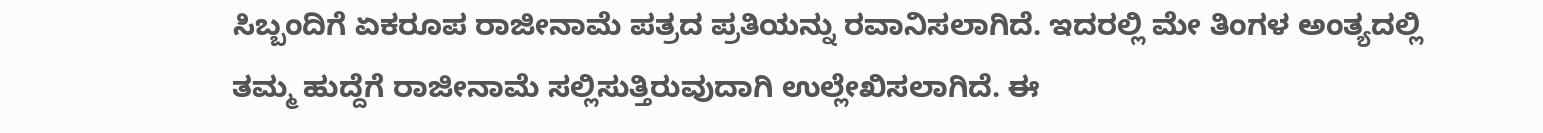ಸಿಬ್ಬಂದಿಗೆ ಏಕರೂಪ ರಾಜೀನಾಮೆ ಪತ್ರದ ಪ್ರತಿಯನ್ನು ರವಾನಿಸಲಾಗಿದೆ. ಇದರಲ್ಲಿ ಮೇ ತಿಂಗಳ ಅಂತ್ಯದಲ್ಲಿ ತಮ್ಮ ಹುದ್ದೆಗೆ ರಾಜೀನಾಮೆ ಸಲ್ಲಿಸುತ್ತಿರುವುದಾಗಿ ಉಲ್ಲೇಖಿಸಲಾಗಿದೆ. ಈ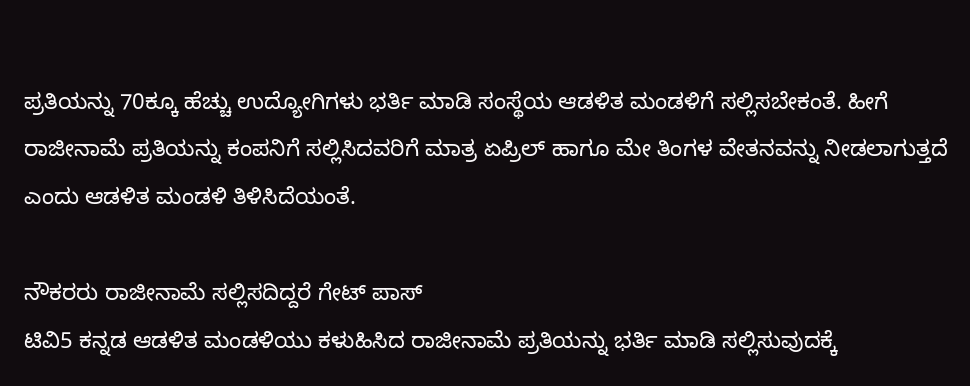ಪ್ರತಿಯನ್ನು 70ಕ್ಕೂ ಹೆಚ್ಚು ಉದ್ಯೋಗಿಗಳು ಭರ್ತಿ ಮಾಡಿ ಸಂಸ್ಥೆಯ ಆಡಳಿತ ಮಂಡಳಿಗೆ ಸಲ್ಲಿಸಬೇಕಂತೆ. ಹೀಗೆ ರಾಜೀನಾಮೆ ಪ್ರತಿಯನ್ನು ಕಂಪನಿಗೆ ಸಲ್ಲಿಸಿದವರಿಗೆ ಮಾತ್ರ ಏಪ್ರಿಲ್ ಹಾಗೂ ಮೇ ತಿಂಗಳ ವೇತನವನ್ನು ನೀಡಲಾಗುತ್ತದೆ ಎಂದು ಆಡಳಿತ ಮಂಡಳಿ ತಿಳಿಸಿದೆಯಂತೆ.

ನೌಕರರು ರಾಜೀನಾಮೆ ಸಲ್ಲಿಸದಿದ್ದರೆ ಗೇಟ್ ಪಾಸ್
ಟಿವಿ5 ಕನ್ನಡ ಆಡಳಿತ ಮಂಡಳಿಯು ಕಳುಹಿಸಿದ ರಾಜೀನಾಮೆ ಪ್ರತಿಯನ್ನು ಭರ್ತಿ ಮಾಡಿ ಸಲ್ಲಿಸುವುದಕ್ಕೆ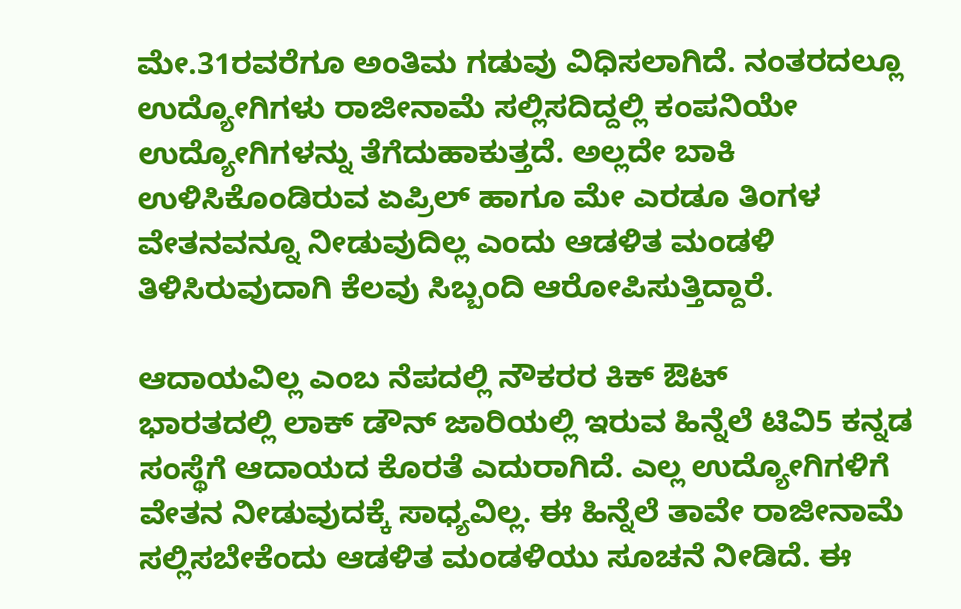ಮೇ.31ರವರೆಗೂ ಅಂತಿಮ ಗಡುವು ವಿಧಿಸಲಾಗಿದೆ. ನಂತರದಲ್ಲೂ ಉದ್ಯೋಗಿಗಳು ರಾಜೀನಾಮೆ ಸಲ್ಲಿಸದಿದ್ದಲ್ಲಿ ಕಂಪನಿಯೇ ಉದ್ಯೋಗಿಗಳನ್ನು ತೆಗೆದುಹಾಕುತ್ತದೆ. ಅಲ್ಲದೇ ಬಾಕಿ ಉಳಿಸಿಕೊಂಡಿರುವ ಏಪ್ರಿಲ್ ಹಾಗೂ ಮೇ ಎರಡೂ ತಿಂಗಳ ವೇತನವನ್ನೂ ನೀಡುವುದಿಲ್ಲ ಎಂದು ಆಡಳಿತ ಮಂಡಳಿ ತಿಳಿಸಿರುವುದಾಗಿ ಕೆಲವು ಸಿಬ್ಬಂದಿ ಆರೋಪಿಸುತ್ತಿದ್ದಾರೆ.

ಆದಾಯವಿಲ್ಲ ಎಂಬ ನೆಪದಲ್ಲಿ ನೌಕರರ ಕಿಕ್ ಔಟ್
ಭಾರತದಲ್ಲಿ ಲಾಕ್ ಡೌನ್ ಜಾರಿಯಲ್ಲಿ ಇರುವ ಹಿನ್ನೆಲೆ ಟಿವಿ5 ಕನ್ನಡ ಸಂಸ್ಥೆಗೆ ಆದಾಯದ ಕೊರತೆ ಎದುರಾಗಿದೆ. ಎಲ್ಲ ಉದ್ಯೋಗಿಗಳಿಗೆ ವೇತನ ನೀಡುವುದಕ್ಕೆ ಸಾಧ್ಯವಿಲ್ಲ. ಈ ಹಿನ್ನೆಲೆ ತಾವೇ ರಾಜೀನಾಮೆ ಸಲ್ಲಿಸಬೇಕೆಂದು ಆಡಳಿತ ಮಂಡಳಿಯು ಸೂಚನೆ ನೀಡಿದೆ. ಈ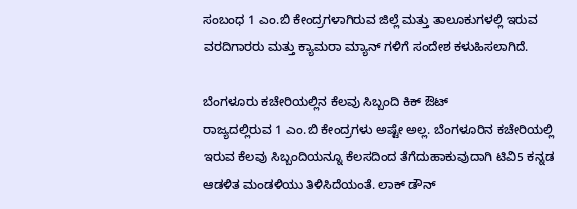ಸಂಬಂಧ 1 ಎಂ.ಬಿ ಕೇಂದ್ರಗಳಾಗಿರುವ ಜಿಲ್ಲೆ ಮತ್ತು ತಾಲೂಕುಗಳಲ್ಲಿ ಇರುವ ವರದಿಗಾರರು ಮತ್ತು ಕ್ಯಾಮರಾ ಮ್ಯಾನ್ ಗಳಿಗೆ ಸಂದೇಶ ಕಳುಹಿಸಲಾಗಿದೆ.

ಬೆಂಗಳೂರು ಕಚೇರಿಯಲ್ಲಿನ ಕೆಲವು ಸಿಬ್ಬಂದಿ ಕಿಕ್ ಔಟ್
ರಾಜ್ಯದಲ್ಲಿರುವ 1 ಎಂ.ಬಿ ಕೇಂದ್ರಗಳು ಅಷ್ಟೇ ಅಲ್ಲ. ಬೆಂಗಳೂರಿನ ಕಚೇರಿಯಲ್ಲಿ ಇರುವ ಕೆಲವು ಸಿಬ್ಬಂದಿಯನ್ನೂ ಕೆಲಸದಿಂದ ತೆಗೆದುಹಾಕುವುದಾಗಿ ಟಿವಿ5 ಕನ್ನಡ ಆಡಳಿತ ಮಂಡಳಿಯು ತಿಳಿಸಿದೆಯಂತೆ. ಲಾಕ್ ಡೌನ್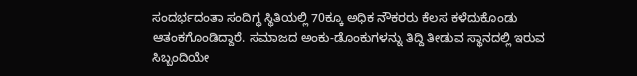ಸಂದರ್ಭದಂತಾ ಸಂದಿಗ್ಧ ಸ್ಥಿತಿಯಲ್ಲಿ 70ಕ್ಕೂ ಅಧಿಕ ನೌಕರರು ಕೆಲಸ ಕಳೆದುಕೊಂಡು ಆತಂಕಗೊಂಡಿದ್ದಾರೆ. ಸಮಾಜದ ಅಂಕು-ಡೊಂಕುಗಳನ್ನು ತಿದ್ದಿ ತೀಡುವ ಸ್ಥಾನದಲ್ಲಿ ಇರುವ ಸಿಬ್ಬಂದಿಯೇ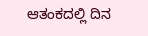ಆತಂಕದಲ್ಲಿ ದಿನ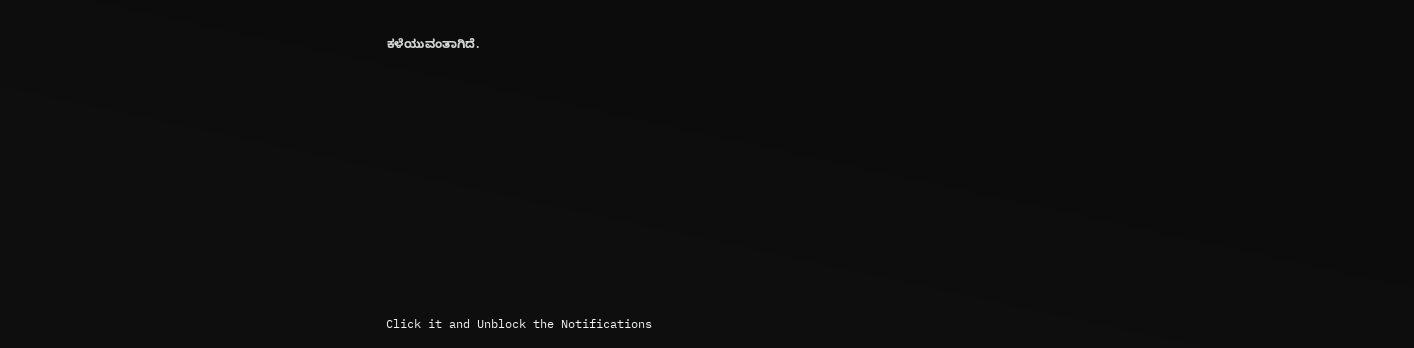ಕಳೆಯುವಂತಾಗಿದೆ.












Click it and Unblock the Notifications